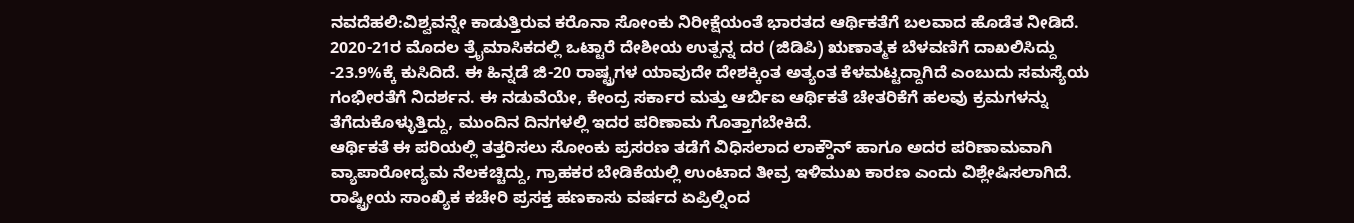ನವದೆಹಲಿ:ವಿಶ್ವವನ್ನೇ ಕಾಡುತ್ತಿರುವ ಕರೊನಾ ಸೋಂಕು ನಿರೀಕ್ಷೆಯಂತೆ ಭಾರತದ ಆರ್ಥಿಕತೆಗೆ ಬಲವಾದ ಹೊಡೆತ ನೀಡಿದೆ. 2020-21ರ ಮೊದಲ ತ್ರೖೆಮಾಸಿಕದಲ್ಲಿ ಒಟ್ಟಾರೆ ದೇಶೀಯ ಉತ್ಪನ್ನ ದರ (ಜಿಡಿಪಿ) ಋಣಾತ್ಮಕ ಬೆಳವಣಿಗೆ ದಾಖಲಿಸಿದ್ದು -23.9%ಕ್ಕೆ ಕುಸಿದಿದೆ. ಈ ಹಿನ್ನಡೆ ಜಿ-20 ರಾಷ್ಟ್ರಗಳ ಯಾವುದೇ ದೇಶಕ್ಕಿಂತ ಅತ್ಯಂತ ಕೆಳಮಟ್ಟದ್ದಾಗಿದೆ ಎಂಬುದು ಸಮಸ್ಯೆಯ ಗಂಭೀರತೆಗೆ ನಿದರ್ಶನ. ಈ ನಡುವೆಯೇ, ಕೇಂದ್ರ ಸರ್ಕಾರ ಮತ್ತು ಆರ್ಬಿಐ ಆರ್ಥಿಕತೆ ಚೇತರಿಕೆಗೆ ಹಲವು ಕ್ರಮಗಳನ್ನು ತೆಗೆದುಕೊಳ್ಳುತ್ತಿದ್ದು, ಮುಂದಿನ ದಿನಗಳಲ್ಲಿ ಇದರ ಪರಿಣಾಮ ಗೊತ್ತಾಗಬೇಕಿದೆ.
ಆರ್ಥಿಕತೆ ಈ ಪರಿಯಲ್ಲಿ ತತ್ತರಿಸಲು ಸೋಂಕು ಪ್ರಸರಣ ತಡೆಗೆ ವಿಧಿಸಲಾದ ಲಾಕ್ಡೌನ್ ಹಾಗೂ ಅದರ ಪರಿಣಾಮವಾಗಿ ವ್ಯಾಪಾರೋದ್ಯಮ ನೆಲಕಚ್ಚಿದ್ದು, ಗ್ರಾಹಕರ ಬೇಡಿಕೆಯಲ್ಲಿ ಉಂಟಾದ ತೀವ್ರ ಇಳಿಮುಖ ಕಾರಣ ಎಂದು ವಿಶ್ಲೇಷಿಸಲಾಗಿದೆ. ರಾಷ್ಟ್ರೀಯ ಸಾಂಖ್ಯಿಕ ಕಚೇರಿ ಪ್ರಸಕ್ತ ಹಣಕಾಸು ವರ್ಷದ ಏಪ್ರಿಲ್ನಿಂದ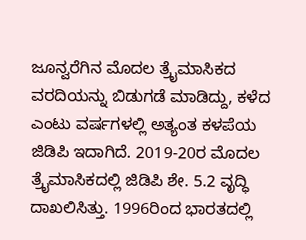ಜೂನ್ವರೆಗಿನ ಮೊದಲ ತ್ರೖೆಮಾಸಿಕದ ವರದಿಯನ್ನು ಬಿಡುಗಡೆ ಮಾಡಿದ್ದು, ಕಳೆದ ಎಂಟು ವರ್ಷಗಳಲ್ಲಿ ಅತ್ಯಂತ ಕಳಪೆಯ ಜಿಡಿಪಿ ಇದಾಗಿದೆ. 2019-20ರ ಮೊದಲ ತ್ರೖೆಮಾಸಿಕದಲ್ಲಿ ಜಿಡಿಪಿ ಶೇ. 5.2 ವೃದ್ಧಿ ದಾಖಲಿಸಿತ್ತು. 1996ರಿಂದ ಭಾರತದಲ್ಲಿ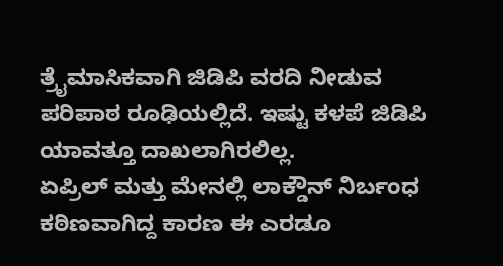ತ್ರೖೆಮಾಸಿಕವಾಗಿ ಜಿಡಿಪಿ ವರದಿ ನೀಡುವ ಪರಿಪಾಠ ರೂಢಿಯಲ್ಲಿದೆ. ಇಷ್ಟು ಕಳಪೆ ಜಿಡಿಪಿ ಯಾವತ್ತೂ ದಾಖಲಾಗಿರಲಿಲ್ಲ.
ಏಪ್ರಿಲ್ ಮತ್ತು ಮೇನಲ್ಲಿ ಲಾಕ್ಡೌನ್ ನಿರ್ಬಂಧ ಕಠಿಣವಾಗಿದ್ದ ಕಾರಣ ಈ ಎರಡೂ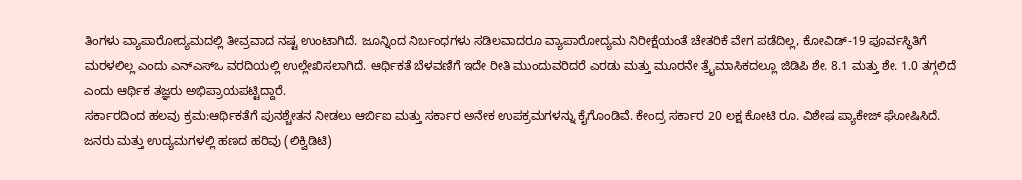ತಿಂಗಳು ವ್ಯಾಪಾರೋದ್ಯಮದಲ್ಲಿ ತೀವ್ರವಾದ ನಷ್ಟ ಉಂಟಾಗಿದೆ. ಜೂನ್ನಿಂದ ನಿರ್ಬಂಧಗಳು ಸಡಿಲವಾದರೂ ವ್ಯಾಪಾರೋದ್ಯಮ ನಿರೀಕ್ಷೆಯಂತೆ ಚೇತರಿಕೆ ವೇಗ ಪಡೆದಿಲ್ಲ, ಕೋವಿಡ್-19 ಪೂರ್ವಸ್ಥಿತಿಗೆ ಮರಳಲಿಲ್ಲ ಎಂದು ಎನ್ಎಸ್ಒ ವರದಿಯಲ್ಲಿ ಉಲ್ಲೇಖಿಸಲಾಗಿದೆ. ಆರ್ಥಿಕತೆ ಬೆಳವಣಿಗೆ ಇದೇ ರೀತಿ ಮುಂದುವರಿದರೆ ಎರಡು ಮತ್ತು ಮೂರನೇ ತ್ರೖೆಮಾಸಿಕದಲ್ಲೂ ಜಿಡಿಪಿ ಶೇ. 8.1 ಮತ್ತು ಶೇ. 1.0 ತಗ್ಗಲಿದೆ ಎಂದು ಆರ್ಥಿಕ ತಜ್ಞರು ಅಭಿಪ್ರಾಯಪಟ್ಟಿದ್ದಾರೆ.
ಸರ್ಕಾರದಿಂದ ಹಲವು ಕ್ರಮ:ಆರ್ಥಿಕತೆಗೆ ಪುನಶ್ಚೇತನ ನೀಡಲು ಆರ್ಬಿಐ ಮತ್ತು ಸರ್ಕಾರ ಅನೇಕ ಉಪಕ್ರಮಗಳನ್ನು ಕೈಗೊಂಡಿವೆ. ಕೇಂದ್ರ ಸರ್ಕಾರ 20 ಲಕ್ಷ ಕೋಟಿ ರೂ. ವಿಶೇಷ ಪ್ಯಾಕೇಜ್ ಘೋಷಿಸಿದೆ. ಜನರು ಮತ್ತು ಉದ್ಯಮಗಳಲ್ಲಿ ಹಣದ ಹರಿವು (ಲಿಕ್ವಿಡಿಟಿ)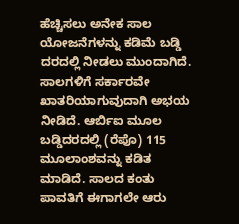ಹೆಚ್ಚಿಸಲು ಅನೇಕ ಸಾಲ ಯೋಜನೆಗಳನ್ನು ಕಡಿಮೆ ಬಡ್ಡಿ ದರದಲ್ಲಿ ನೀಡಲು ಮುಂದಾಗಿದೆ. ಸಾಲಗಳಿಗೆ ಸರ್ಕಾರವೇ ಖಾತರಿಯಾಗುವುದಾಗಿ ಅಭಯ ನೀಡಿದೆ. ಆರ್ಬಿಐ ಮೂಲ ಬಡ್ಡಿದರದಲ್ಲಿ (ರೆಪೊ) 115 ಮೂಲಾಂಶವನ್ನು ಕಡಿತ ಮಾಡಿದೆ. ಸಾಲದ ಕಂತು ಪಾವತಿಗೆ ಈಗಾಗಲೇ ಆರು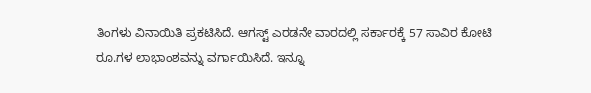ತಿಂಗಳು ವಿನಾಯಿತಿ ಪ್ರಕಟಿಸಿದೆ. ಆಗಸ್ಟ್ ಎರಡನೇ ವಾರದಲ್ಲಿ ಸರ್ಕಾರಕ್ಕೆ 57 ಸಾವಿರ ಕೋಟಿ ರೂ.ಗಳ ಲಾಭಾಂಶವನ್ನು ವರ್ಗಾಯಿಸಿದೆ. ಇನ್ನೂ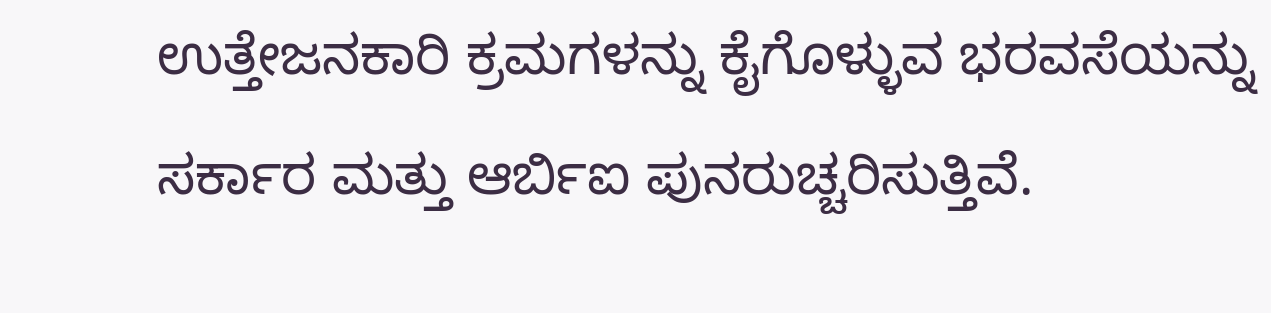ಉತ್ತೇಜನಕಾರಿ ಕ್ರಮಗಳನ್ನು ಕೈಗೊಳ್ಳುವ ಭರವಸೆಯನ್ನು ಸರ್ಕಾರ ಮತ್ತು ಆರ್ಬಿಐ ಪುನರುಚ್ಚರಿಸುತ್ತಿವೆ.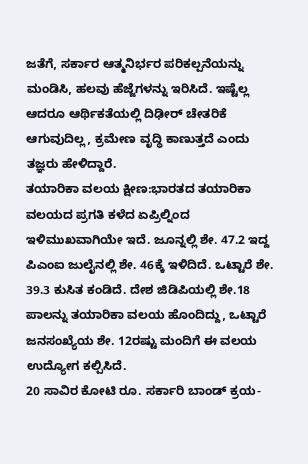ಜತೆಗೆ, ಸರ್ಕಾರ ಆತ್ಮನಿರ್ಭರ ಪರಿಕಲ್ಪನೆಯನ್ನು ಮಂಡಿಸಿ, ಹಲವು ಹೆಜ್ಜೆಗಳನ್ನು ಇರಿಸಿದೆ. ಇಷ್ಟೆಲ್ಲ ಆದರೂ ಆರ್ಥಿಕತೆಯಲ್ಲಿ ದಿಢೀರ್ ಚೇತರಿಕೆ ಆಗುವುದಿಲ್ಲ, ಕ್ರಮೇಣ ವೃದ್ಧಿ ಕಾಣುತ್ತದೆ ಎಂದು ತಜ್ಞರು ಹೇಳಿದ್ದಾರೆ.
ತಯಾರಿಕಾ ವಲಯ ಕ್ಷೀಣ:ಭಾರತದ ತಯಾರಿಕಾ ವಲಯದ ಪ್ರಗತಿ ಕಳೆದ ಏಪ್ರಿಲ್ನಿಂದ ಇಳಿಮುಖವಾಗಿಯೇ ಇದೆ. ಜೂನ್ನಲ್ಲಿ ಶೇ. 47.2 ಇದ್ದ ಪಿಎಂಐ ಜುಲೈನಲ್ಲಿ ಶೇ. 46ಕ್ಕೆ ಇಳಿದಿದೆ. ಒಟ್ಟಾರೆ ಶೇ. 39.3 ಕುಸಿತ ಕಂಡಿದೆ. ದೇಶ ಜಿಡಿಪಿಯಲ್ಲಿ ಶೇ.18 ಪಾಲನ್ನು ತಯಾರಿಕಾ ವಲಯ ಹೊಂದಿದ್ದು, ಒಟ್ಟಾರೆ ಜನಸಂಖ್ಯೆಯ ಶೇ. 12ರಷ್ಟು ಮಂದಿಗೆ ಈ ವಲಯ ಉದ್ಯೋಗ ಕಲ್ಪಿಸಿದೆ.
20 ಸಾವಿರ ಕೋಟಿ ರೂ. ಸರ್ಕಾರಿ ಬಾಂಡ್ ಕ್ರಯ-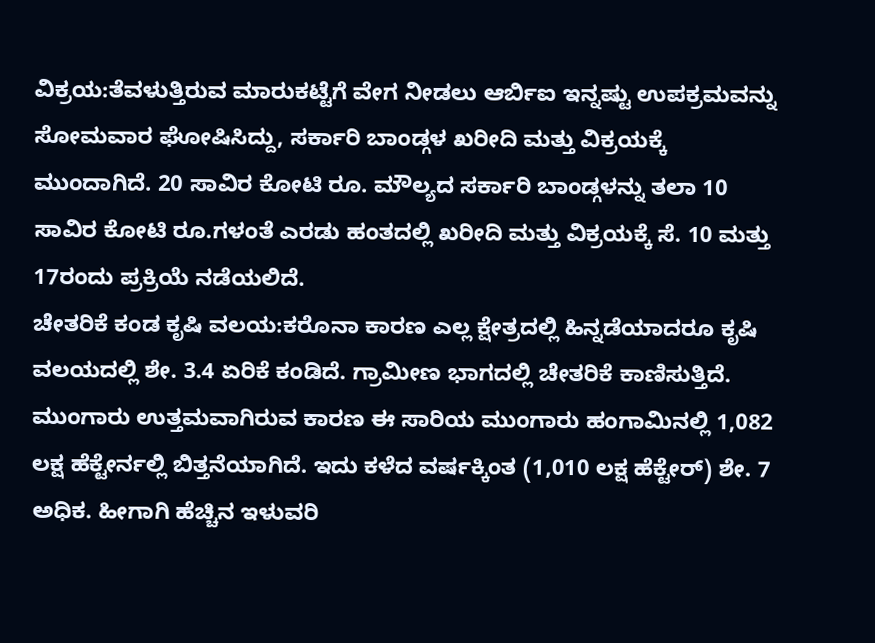ವಿಕ್ರಯ:ತೆವಳುತ್ತಿರುವ ಮಾರುಕಟ್ಟೆಗೆ ವೇಗ ನೀಡಲು ಆರ್ಬಿಐ ಇನ್ನಷ್ಟು ಉಪಕ್ರಮವನ್ನು ಸೋಮವಾರ ಘೋಷಿಸಿದ್ದು, ಸರ್ಕಾರಿ ಬಾಂಡ್ಗಳ ಖರೀದಿ ಮತ್ತು ವಿಕ್ರಯಕ್ಕೆ ಮುಂದಾಗಿದೆ. 20 ಸಾವಿರ ಕೋಟಿ ರೂ. ಮೌಲ್ಯದ ಸರ್ಕಾರಿ ಬಾಂಡ್ಗಳನ್ನು ತಲಾ 10 ಸಾವಿರ ಕೋಟಿ ರೂ.ಗಳಂತೆ ಎರಡು ಹಂತದಲ್ಲಿ ಖರೀದಿ ಮತ್ತು ವಿಕ್ರಯಕ್ಕೆ ಸೆ. 10 ಮತ್ತು 17ರಂದು ಪ್ರಕ್ರಿಯೆ ನಡೆಯಲಿದೆ.
ಚೇತರಿಕೆ ಕಂಡ ಕೃಷಿ ವಲಯ:ಕರೊನಾ ಕಾರಣ ಎಲ್ಲ ಕ್ಷೇತ್ರದಲ್ಲಿ ಹಿನ್ನಡೆಯಾದರೂ ಕೃಷಿ ವಲಯದಲ್ಲಿ ಶೇ. 3.4 ಏರಿಕೆ ಕಂಡಿದೆ. ಗ್ರಾಮೀಣ ಭಾಗದಲ್ಲಿ ಚೇತರಿಕೆ ಕಾಣಿಸುತ್ತಿದೆ. ಮುಂಗಾರು ಉತ್ತಮವಾಗಿರುವ ಕಾರಣ ಈ ಸಾರಿಯ ಮುಂಗಾರು ಹಂಗಾಮಿನಲ್ಲಿ 1,082 ಲಕ್ಷ ಹೆಕ್ಟೇರ್ನಲ್ಲಿ ಬಿತ್ತನೆಯಾಗಿದೆ. ಇದು ಕಳೆದ ವರ್ಷಕ್ಕಿಂತ (1,010 ಲಕ್ಷ ಹೆಕ್ಟೇರ್) ಶೇ. 7 ಅಧಿಕ. ಹೀಗಾಗಿ ಹೆಚ್ಚಿನ ಇಳುವರಿ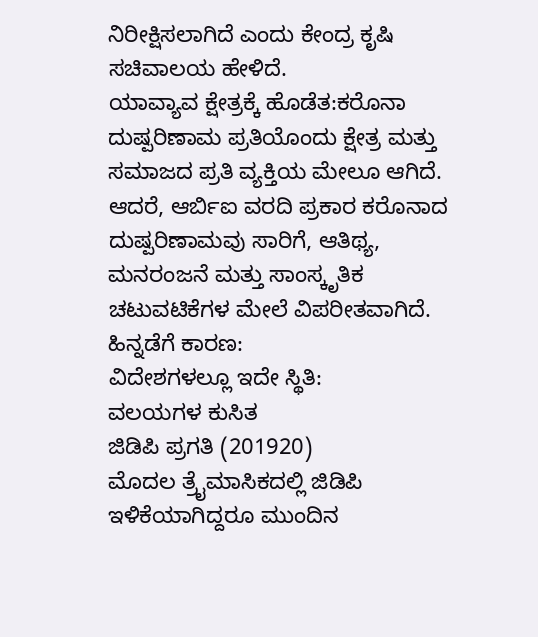ನಿರೀಕ್ಷಿಸಲಾಗಿದೆ ಎಂದು ಕೇಂದ್ರ ಕೃಷಿ ಸಚಿವಾಲಯ ಹೇಳಿದೆ.
ಯಾವ್ಯಾವ ಕ್ಷೇತ್ರಕ್ಕೆ ಹೊಡೆತ:ಕರೊನಾ ದುಷ್ಪರಿಣಾಮ ಪ್ರತಿಯೊಂದು ಕ್ಷೇತ್ರ ಮತ್ತು ಸಮಾಜದ ಪ್ರತಿ ವ್ಯಕ್ತಿಯ ಮೇಲೂ ಆಗಿದೆ. ಆದರೆ, ಆರ್ಬಿಐ ವರದಿ ಪ್ರಕಾರ ಕರೊನಾದ ದುಷ್ಪರಿಣಾಮವು ಸಾರಿಗೆ, ಆತಿಥ್ಯ, ಮನರಂಜನೆ ಮತ್ತು ಸಾಂಸ್ಕೃತಿಕ ಚಟುವಟಿಕೆಗಳ ಮೇಲೆ ವಿಪರೀತವಾಗಿದೆ.
ಹಿನ್ನಡೆಗೆ ಕಾರಣ:
ವಿದೇಶಗಳಲ್ಲೂ ಇದೇ ಸ್ಥಿತಿ:
ವಲಯಗಳ ಕುಸಿತ
ಜಿಡಿಪಿ ಪ್ರಗತಿ (201920)
ಮೊದಲ ತ್ರೖೆಮಾಸಿಕದಲ್ಲಿ ಜಿಡಿಪಿ ಇಳಿಕೆಯಾಗಿದ್ದರೂ ಮುಂದಿನ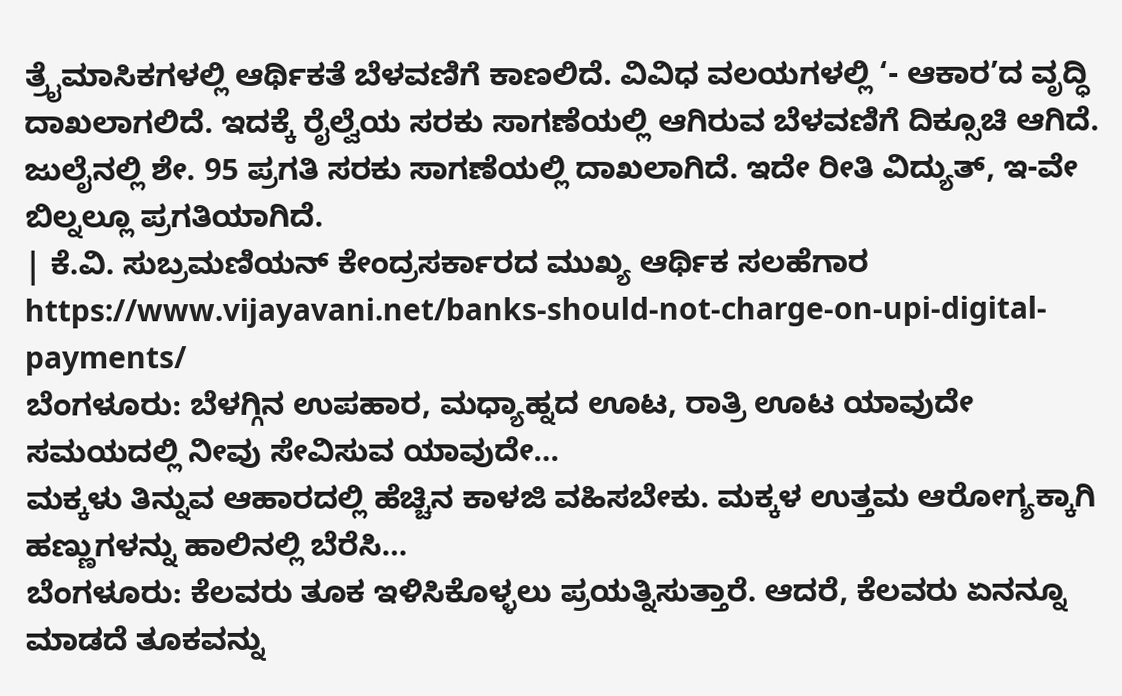ತ್ರೖೆಮಾಸಿಕಗಳಲ್ಲಿ ಆರ್ಥಿಕತೆ ಬೆಳವಣಿಗೆ ಕಾಣಲಿದೆ. ವಿವಿಧ ವಲಯಗಳಲ್ಲಿ ‘- ಆಕಾರ’ದ ವೃದ್ಧಿ ದಾಖಲಾಗಲಿದೆ. ಇದಕ್ಕೆ ರೈಲ್ವೆಯ ಸರಕು ಸಾಗಣೆಯಲ್ಲಿ ಆಗಿರುವ ಬೆಳವಣಿಗೆ ದಿಕ್ಸೂಚಿ ಆಗಿದೆ. ಜುಲೈನಲ್ಲಿ ಶೇ. 95 ಪ್ರಗತಿ ಸರಕು ಸಾಗಣೆಯಲ್ಲಿ ದಾಖಲಾಗಿದೆ. ಇದೇ ರೀತಿ ವಿದ್ಯುತ್, ಇ-ವೇ ಬಿಲ್ನಲ್ಲೂ ಪ್ರಗತಿಯಾಗಿದೆ.
| ಕೆ.ವಿ. ಸುಬ್ರಮಣಿಯನ್ ಕೇಂದ್ರಸರ್ಕಾರದ ಮುಖ್ಯ ಆರ್ಥಿಕ ಸಲಹೆಗಾರ
https://www.vijayavani.net/banks-should-not-charge-on-upi-digital-payments/
ಬೆಂಗಳೂರು: ಬೆಳಗ್ಗಿನ ಉಪಹಾರ, ಮಧ್ಯಾಹ್ನದ ಊಟ, ರಾತ್ರಿ ಊಟ ಯಾವುದೇ ಸಮಯದಲ್ಲಿ ನೀವು ಸೇವಿಸುವ ಯಾವುದೇ…
ಮಕ್ಕಳು ತಿನ್ನುವ ಆಹಾರದಲ್ಲಿ ಹೆಚ್ಚಿನ ಕಾಳಜಿ ವಹಿಸಬೇಕು. ಮಕ್ಕಳ ಉತ್ತಮ ಆರೋಗ್ಯಕ್ಕಾಗಿ ಹಣ್ಣುಗಳನ್ನು ಹಾಲಿನಲ್ಲಿ ಬೆರೆಸಿ…
ಬೆಂಗಳೂರು: ಕೆಲವರು ತೂಕ ಇಳಿಸಿಕೊಳ್ಳಲು ಪ್ರಯತ್ನಿಸುತ್ತಾರೆ. ಆದರೆ, ಕೆಲವರು ಏನನ್ನೂ ಮಾಡದೆ ತೂಕವನ್ನು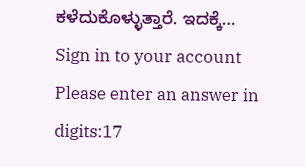ಕಳೆದುಕೊಳ್ಳುತ್ತಾರೆ. ಇದಕ್ಕೆ…
Sign in to your account
Please enter an answer in digits:17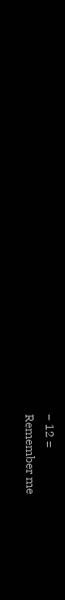− 12 =
Remember me